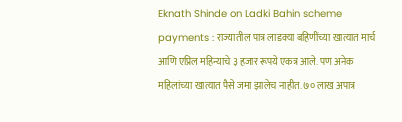Eknath Shinde on Ladki Bahin scheme payments : राज्यातील पात्र लाडक्या बहिणींच्या खात्यात मार्च आणि एप्रिल महिन्याचे ३ हजार रूपये एकत्र आले. पण अनेक महिलांच्या खात्यात पैसे जमा झालेच नाहीत. ७० लाख अपात्र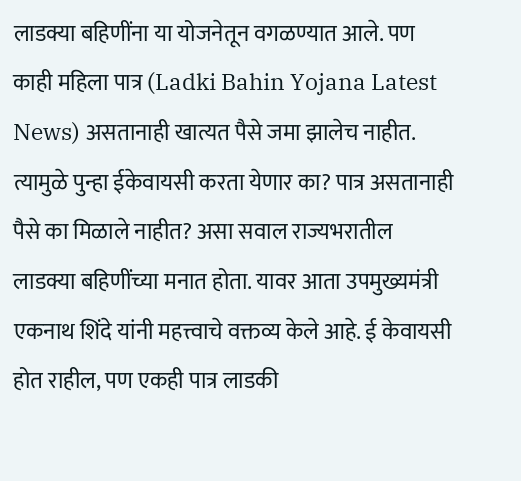लाडक्या बहिणींना या योजनेतून वगळण्यात आले. पण काही महिला पात्र (Ladki Bahin Yojana Latest News) असतानाही खात्यत पैसे जमा झालेच नाहीत. त्यामुळे पुन्हा ईकेवायसी करता येणार का? पात्र असतानाही पैसे का मिळाले नाहीत? असा सवाल राज्यभरातील लाडक्या बहिणींच्या मनात होता. यावर आता उपमुख्यमंत्री एकनाथ शिंदे यांनी महत्त्वाचे वक्तव्य केले आहे. ई केवायसी होत राहील, पण एकही पात्र लाडकी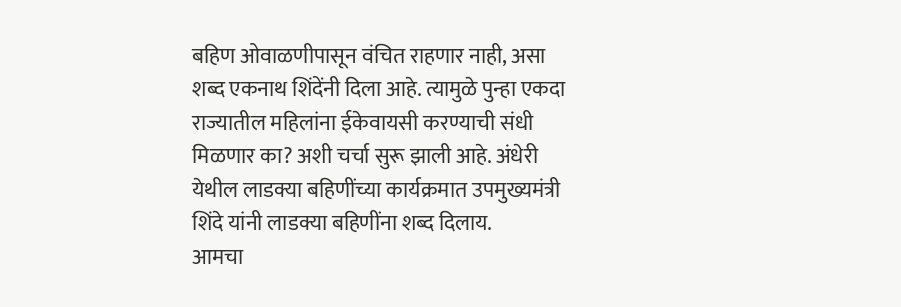बहिण ओवाळणीपासून वंचित राहणार नाही, असा शब्द एकनाथ शिंदेंनी दिला आहे. त्यामुळे पुन्हा एकदा राज्यातील महिलांना ईकेवायसी करण्याची संधी मिळणार का? अशी चर्चा सुरू झाली आहे. अंधेरी येथील लाडक्या बहिणींच्या कार्यक्रमात उपमुख्यमंत्री शिंदे यांनी लाडक्या बहिणींना शब्द दिलाय.
आमचा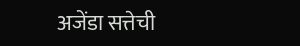अजेंडा सत्तेची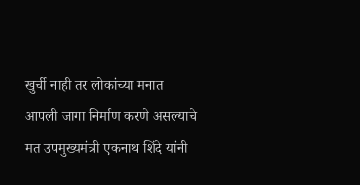खुर्ची नाही तर लोकांच्या मनात आपली जागा निर्माण करणे असल्याचे मत उपमुख्यमंत्री एकनाथ शिंदे यांनी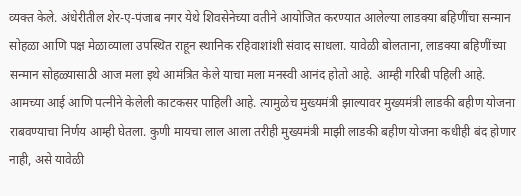व्यक्त केले. अंधेरीतील शेर-ए-पंजाब नगर येथे शिवसेनेच्या वतीने आयोजित करण्यात आलेल्या लाडक्या बहिणींचा सन्मान सोहळा आणि पक्ष मेळाव्याला उपस्थित राहून स्थानिक रहिवाशांशी संवाद साधला. यावेळी बोलताना, लाडक्या बहिणींच्या सन्मान सोहळ्यासाठी आज मला इथे आमंत्रित केले याचा मला मनस्वी आनंद होतो आहे. आम्ही गरिबी पहिली आहे. आमच्या आई आणि पत्नीने केलेली काटकसर पाहिली आहे. त्यामुळेच मुख्यमंत्री झाल्यावर मुख्यमंत्री लाडकी बहीण योजना राबवण्याचा निर्णय आम्ही घेतला. कुणी मायचा लाल आला तरीही मुख्यमंत्री माझी लाडकी बहीण योजना कधीही बंद होणार नाही, असे यावेळी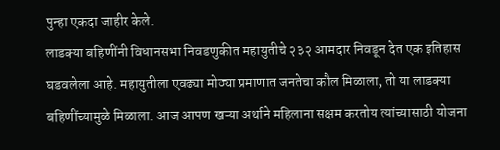पुन्हा एकदा जाहीर केले.
लाडक्या बहिणींनी विधानसभा निवडणुकीत महायुतीचे २३२ आमदार निवडून देत एक इतिहास घडवलेला आहे. महायुतीला एवढ्या मोठ्या प्रमाणात जनतेचा कौल मिळाला, तो या लाडक्या बहिणींच्यामुळे मिळाला. आज आपण खऱ्या अर्थाने महिलाना सक्षम करतोय त्यांच्यासाठी योजना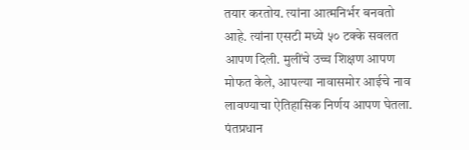तयार करतोय. त्यांना आत्मनिर्भर बनवतो आहे. त्यांना एसटी मध्ये ५० टक्के सवलत आपण दिली. मुलींचे उच्च शिक्षण आपण मोफत केले, आपल्या नावासमोर आईचे नाव लावण्याचा ऐतिहासिक निर्णय आपण घेतला. पंतप्रधान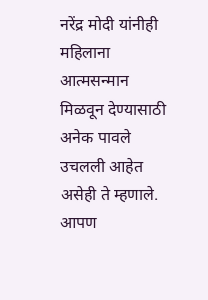नरेंद्र मोदी यांनीही महिलाना आत्मसन्मान मिळवून देण्यासाठी अनेक पावले उचलली आहेत असेही ते म्हणाले.
आपण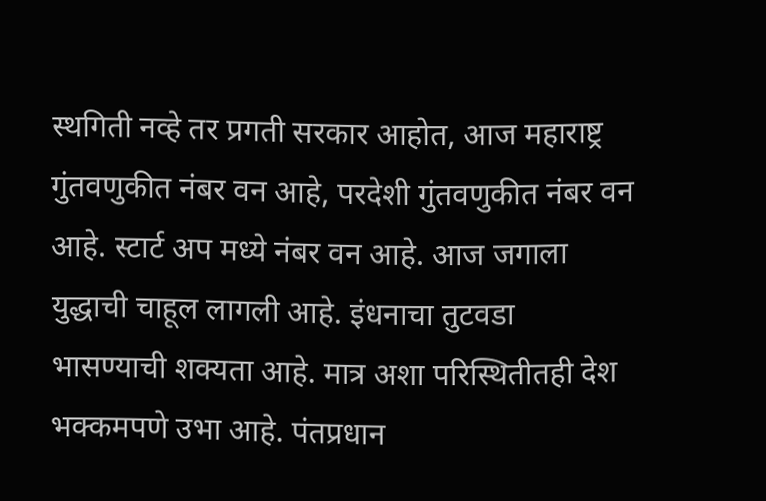स्थगिती नव्हे तर प्रगती सरकार आहोत, आज महाराष्ट्र गुंतवणुकीत नंबर वन आहे, परदेशी गुंतवणुकीत नंबर वन आहे. स्टार्ट अप मध्ये नंबर वन आहे. आज जगाला युद्धाची चाहूल लागली आहे. इंधनाचा तुटवडा भासण्याची शक्यता आहे. मात्र अशा परिस्थितीतही देश भक्कमपणे उभा आहे. पंतप्रधान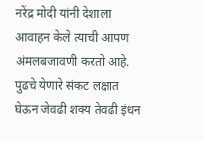नरेंद्र मोदी यांनी देशाला आवाहन केले त्याची आपण अंमलबजावणी करतो आहे. पुढचे येणारे संकट लक्षात घेऊन जेवढी शक्य तेवढी इंधन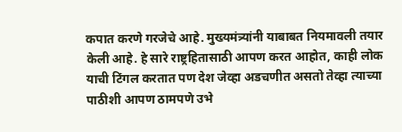कपात करणे गरजेचे आहे. मुख्यमंत्र्यांनी याबाबत नियमावली तयार केली आहे. हे सारे राष्ट्रहितासाठी आपण करत आहोत, काही लोक याची टिंगल करतात पण देश जेव्हा अडचणीत असतो तेव्हा त्याच्या पाठीशी आपण ठामपणे उभे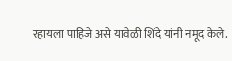रहायला पाहिजे असे यावेळी शिंदे यांनी नमूद केले.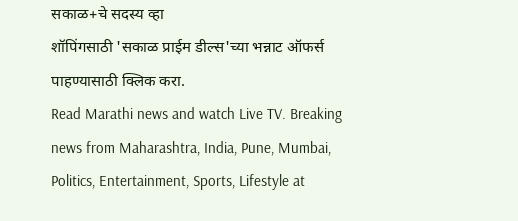सकाळ+चे सदस्य व्हा
शॉपिंगसाठी 'सकाळ प्राईम डील्स'च्या भन्नाट ऑफर्स पाहण्यासाठी क्लिक करा.
Read Marathi news and watch Live TV. Breaking news from Maharashtra, India, Pune, Mumbai, Politics, Entertainment, Sports, Lifestyle at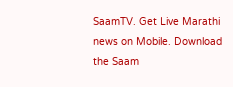SaamTV. Get Live Marathi news on Mobile. Download the Saam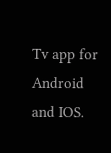Tv app for Android and IOS.